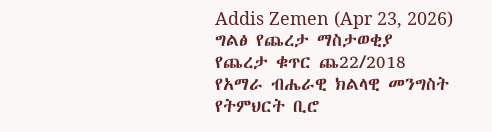Addis Zemen (Apr 23, 2026)
ግልፅ የጨረታ ማስታወቂያ
የጨረታ ቁጥር ጨ22/2018
የአማራ ብሔራዊ ክልላዊ መንግስት የትምህርት ቢሮ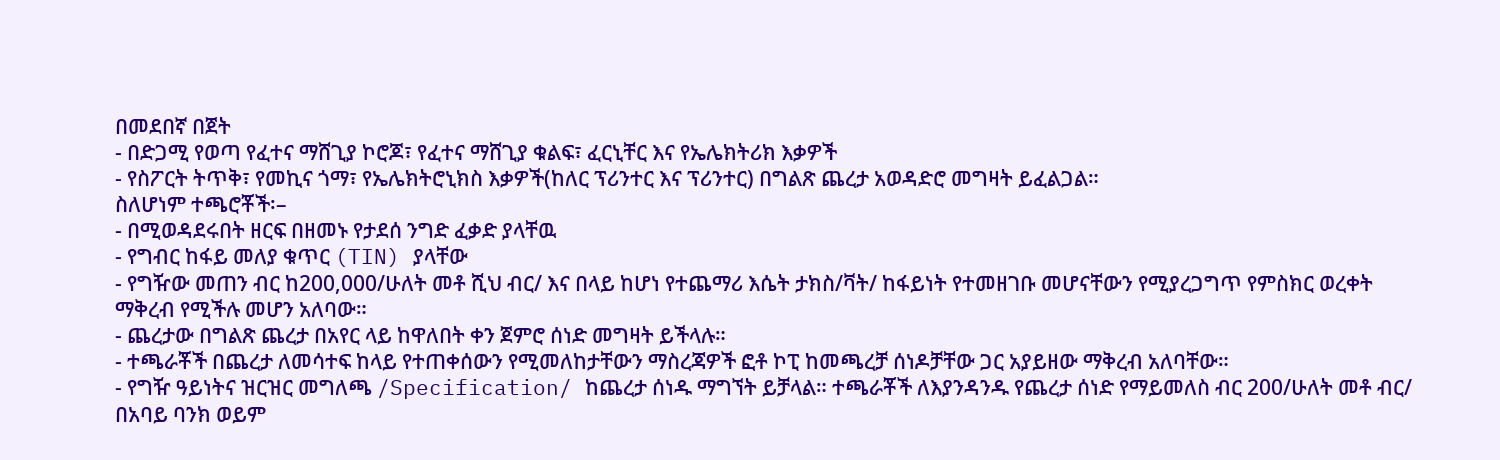በመደበኛ በጀት
- በድጋሚ የወጣ የፈተና ማሸጊያ ኮሮጆ፣ የፈተና ማሸጊያ ቁልፍ፣ ፈርኒቸር እና የኤሌክትሪክ እቃዎች
- የስፖርት ትጥቅ፣ የመኪና ጎማ፣ የኤሌክትሮኒክስ እቃዎች(ከለር ፕሪንተር እና ፕሪንተር) በግልጽ ጨረታ አወዳድሮ መግዛት ይፈልጋል።
ስለሆነም ተጫሮቾች፡–
- በሚወዳደሩበት ዘርፍ በዘመኑ የታደሰ ንግድ ፈቃድ ያላቸዉ
- የግብር ከፋይ መለያ ቁጥር (TIN) ያላቸው
- የግዥው መጠን ብር ከ200,000/ሁለት መቶ ሺህ ብር/ እና በላይ ከሆነ የተጨማሪ እሴት ታክስ/ቫት/ ከፋይነት የተመዘገቡ መሆናቸውን የሚያረጋግጥ የምስክር ወረቀት ማቅረብ የሚችሉ መሆን አለባው።
- ጨረታው በግልጽ ጨረታ በአየር ላይ ከዋለበት ቀን ጀምሮ ሰነድ መግዛት ይችላሉ።
- ተጫራቾች በጨረታ ለመሳተፍ ከላይ የተጠቀሰውን የሚመለከታቸውን ማስረጃዎች ፎቶ ኮፒ ከመጫረቻ ሰነዶቻቸው ጋር አያይዘው ማቅረብ አለባቸው።
- የግዥ ዓይነትና ዝርዝር መግለጫ /Specification/ ከጨረታ ሰነዱ ማግኘት ይቻላል። ተጫራቾች ለእያንዳንዱ የጨረታ ሰነድ የማይመለስ ብር 200/ሁለት መቶ ብር/ በአባይ ባንክ ወይም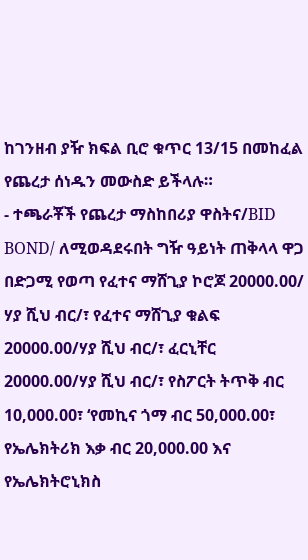ከገንዘብ ያዥ ክፍል ቢሮ ቁጥር 13/15 በመከፈል የጨረታ ሰነዱን መውስድ ይችላሉ።
- ተጫራቾች የጨረታ ማስከበሪያ ዋስትና/BID BOND/ ለሚወዳደሩበት ግዥ ዓይነት ጠቅላላ ዋጋ በድጋሚ የወጣ የፈተና ማሸጊያ ኮሮጆ 20000.00/ ሃያ ሺህ ብር/፣ የፈተና ማሸጊያ ቁልፍ 20000.00/ሃያ ሺህ ብር/፣ ፈርኒቸር 20000.00/ሃያ ሺህ ብር/፣ የስፖርት ትጥቅ ብር 10,000.00፣ ‘የመኪና ጎማ ብር 50,000.00፣ የኤሌክትሪክ እቃ ብር 20,000.00 እና የኤሌክትሮኒክስ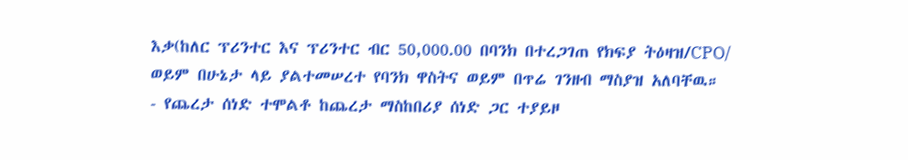እቃ(ከለር ፕሪንተር እና ፕሪንተር ብር 50,000.00 በባንክ በተረጋገጠ የክፍያ ትዕዛዝ/CPO/ ወይም በሁኔታ ላይ ያልተመሠረተ የባንክ ዋስትና ወይም በጥሬ ገንዘብ ማስያዝ አለባቸዉ።
- የጨረታ ሰነድ ተሞልቶ ከጨረታ ማስከበሪያ ሰነድ ጋር ተያይዞ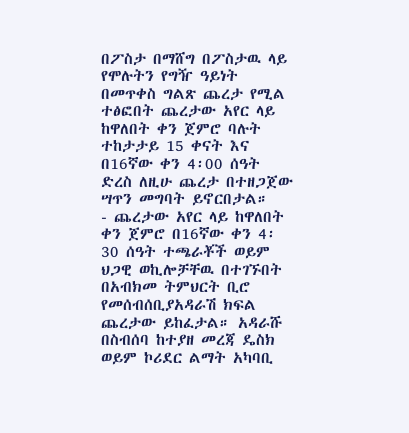በፖስታ በማሸግ በፖስታዉ ላይ የሞሉትን የግዥ ዓይነት በመጥቀስ ግልጽ ጨረታ የሚል ተፅፎበት ጨረታው አየር ላይ ከዋለበት ቀን ጀምሮ ባሉት ተከታታይ 15 ቀናት እና በ16ኛው ቀን 4፡00 ሰዓት ድረስ ለዚሁ ጨረታ በተዘጋጀው ሣጥን መግባት ይኖርበታል።
- ጨረታው አየር ላይ ከዋለበት ቀን ጀምሮ በ16ኛው ቀን 4፡30 ሰዓት ተጫራቾች ወይም ህጋዊ ወኪሎቻቸዉ በተገኙበት በአብክመ ትምህርት ቢሮ የመሰብሰቢያአዳራሽ ክፍል ጨረታው ይከፈታል። አዳራሹ በስብሰባ ከተያዘ መረጃ ዴስክ ወይም ኮሪደር ልማት አካባቢ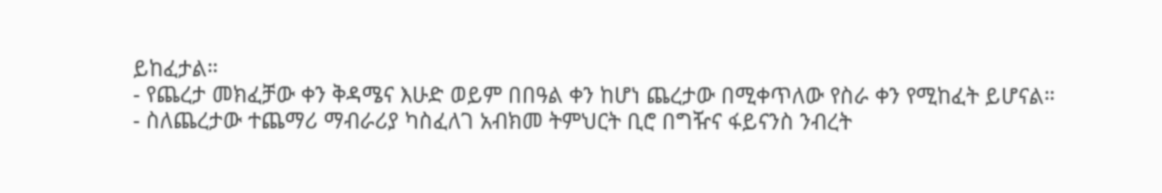ይከፈታል።
- የጨረታ መክፈቻው ቀን ቅዳሜና እሁድ ወይም በበዓል ቀን ከሆነ ጨረታው በሚቀጥለው የስራ ቀን የሚከፈት ይሆናል።
- ስለጨረታው ተጨማሪ ማብራሪያ ካስፈለገ አብክመ ትምህርት ቢሮ በግዥና ፋይናንስ ንብረት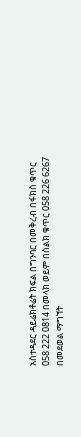አስተዳደር ዳይሬክቶሬት ክፍል በግንባር በመቅረብ በፋክስ ቁጥር 058 222 0814 በመላክ ወይም በስልክ ቁጥር 058 226 6267 በመደወል ማግኘት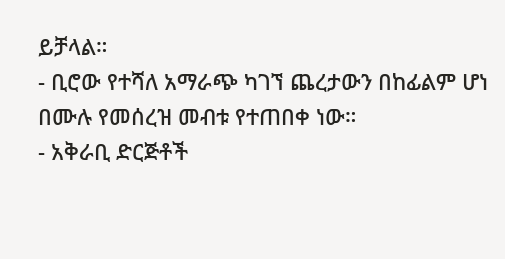ይቻላል።
- ቢሮው የተሻለ አማራጭ ካገኘ ጨረታውን በከፊልም ሆነ በሙሉ የመሰረዝ መብቱ የተጠበቀ ነው።
- አቅራቢ ድርጅቶች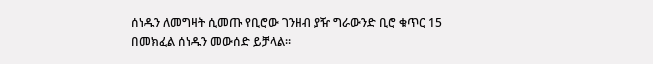ሰነዱን ለመግዛት ሲመጡ የቢሮው ገንዘብ ያዥ ግራውንድ ቢሮ ቁጥር 15 በመክፈል ሰነዱን መውሰድ ይቻላል።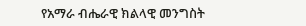የአማራ ብሔራዊ ክልላዊ መንግስት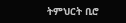ትምህርት ቢሮ